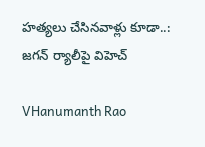హత్యలు చేసినవాళ్లు కూడా..: జగన్ ర్యాలీపై విహెచ్

VHanumanth Rao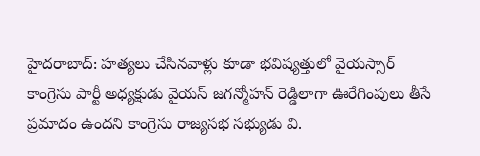హైదరాబాద్: హత్యలు చేసినవాళ్లు కూడా భవిష్యత్తులో వైయస్సార్ కాంగ్రెసు పార్టీ అధ్యక్షుడు వైయస్ జగన్మోహన్ రెడ్డిలాగా ఊరేగింపులు తీసే ప్రమాదం ఉందని కాంగ్రెసు రాజ్యసభ సభ్యుడు వి.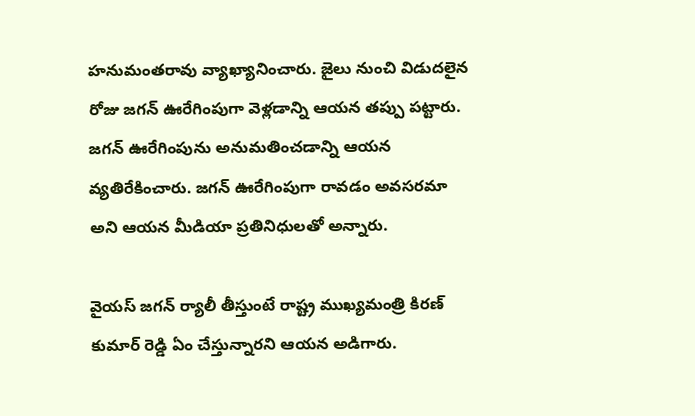హనుమంతరావు వ్యాఖ్యానించారు. జైలు నుంచి విడుదలైన రోజు జగన్ ఊరేగింపుగా వెళ్లడాన్ని ఆయన తప్పు పట్టారు. జగన్ ఊరేగింపును అనుమతించడాన్ని ఆయన వ్యతిరేకించారు. జగన్ ఊరేగింపుగా రావడం అవసరమా అని ఆయన మీడియా ప్రతినిధులతో అన్నారు.

వైయస్ జగన్ ర్యాలీ తీస్తుంటే రాష్ట్ర ముఖ్యమంత్రి కిరణ్ కుమార్ రెడ్డి ఏం చేస్తున్నారని ఆయన అడిగారు.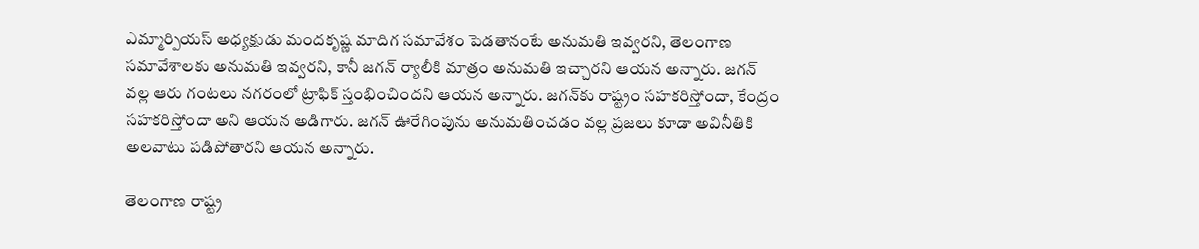ఎమ్మార్పియస్ అధ్యక్షుడు మందకృష్ణ మాదిగ సమావేశం పెడతానంటే అనుమతి ఇవ్వరని, తెలంగాణ సమావేశాలకు అనుమతి ఇవ్వరని, కానీ జగన్ ర్యాలీకి మాత్రం అనుమతి ఇచ్చారని ఆయన అన్నారు. జగన్ వల్ల ఆరు గంటలు నగరంలో ట్రాఫిక్ స్తంభించిందని ఆయన అన్నారు. జగన్‌కు రాష్ట్రం సహకరిస్తోందా, కేంద్రం సహకరిస్తోందా అని ఆయన అడిగారు. జగన్ ఊరేగింపును అనుమతించడం వల్ల ప్రజలు కూడా అవినీతికి అలవాటు పడిపోతారని ఆయన అన్నారు.

తెలంగాణ రాష్ట్ర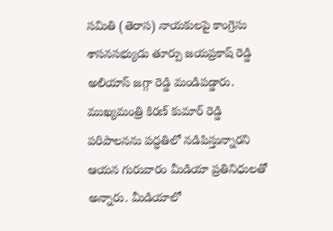సమితి (తెరాస) నాయకులపై కాంగ్రెసు శాసనసభ్యుడు తూర్పు జయప్రకాష్ రెడ్డి అలియాస్ జగ్గా రెడ్డి మండిపడ్డారు. ముఖ్యమంత్రి కిరణ్ కుమార్ రెడ్డి పరిపాలనను పద్ధతిలో నడిపిస్తున్నారని ఆయన గురువారం మీడియా ప్రతినిధులతో అన్నారు. మీడియాలో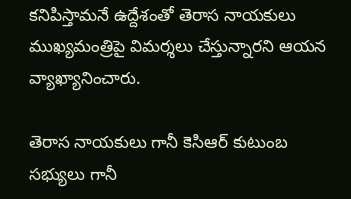కనిపిస్తామనే ఉద్దేశంతో తెరాస నాయకులు ముఖ్యమంత్రిపై విమర్శలు చేస్తున్నారని ఆయన వ్యాఖ్యానించారు.

తెరాస నాయకులు గానీ కెసిఆర్ కుటుంబ సభ్యులు గానీ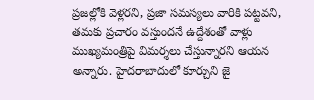ప్రజల్లోకి వెళ్లరని, ప్రజా సమస్యలు వారికి పట్టవని, తమకు ప్రచారం వస్తుందనే ఉద్దేశంతో వాళ్లు ముఖ్యమంత్రిపై విమర్శలు చేస్తున్నారని ఆయన అన్నారు. హైదరాబాదులో కూర్చుని జై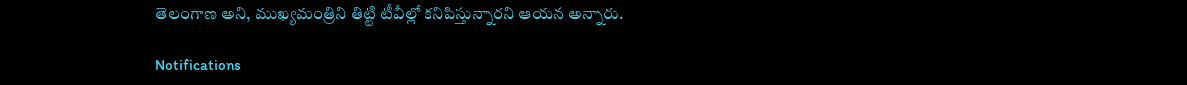తెలంగాణ అని, ముఖ్యమంత్రిని తిట్టి టీవీల్లో కనిపిస్తున్నారని ఆయన అన్నారు.

Notifications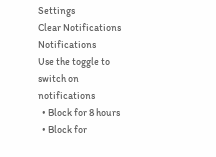Settings
Clear Notifications
Notifications
Use the toggle to switch on notifications
  • Block for 8 hours
  • Block for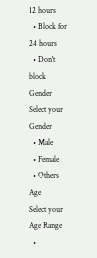12 hours
  • Block for 24 hours
  • Don't block
Gender
Select your Gender
  • Male
  • Female
  • Others
Age
Select your Age Range
  •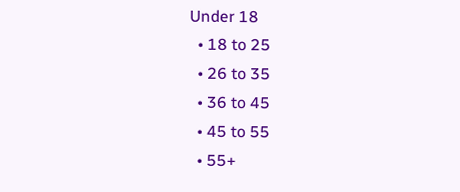Under 18
  • 18 to 25
  • 26 to 35
  • 36 to 45
  • 45 to 55
  • 55+